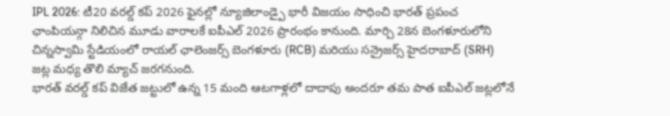IPL 2026: టీ20 వరల్డ్ కప్ 2026 ఫైనల్లో న్యూజిలాండ్పై భారీ విజయం సాధించి భారత్ ప్రపంచ ఛాంపియన్గా నిలిచిన మూడు వారాలకే ఐపీఎల్ 2026 ప్రారంభం కానుంది. మార్చి 28న బెంగళూరులోని చిన్నస్వామి స్టేడియంలో రాయల్ ఛాలెంజర్స్ బెంగళూరు (RCB) మరియు సన్రైజర్స్ హైదరాబాద్ (SRH) జట్ల మధ్య తొలి మ్యాచ్ జరగనుంది.
భారత్ వరల్డ్ కప్ విజేత జట్టులో ఉన్న 15 మంది ఆటగాళ్లలో దాదాపు అందరూ తమ పాత ఐపీఎల్ జట్లలోనే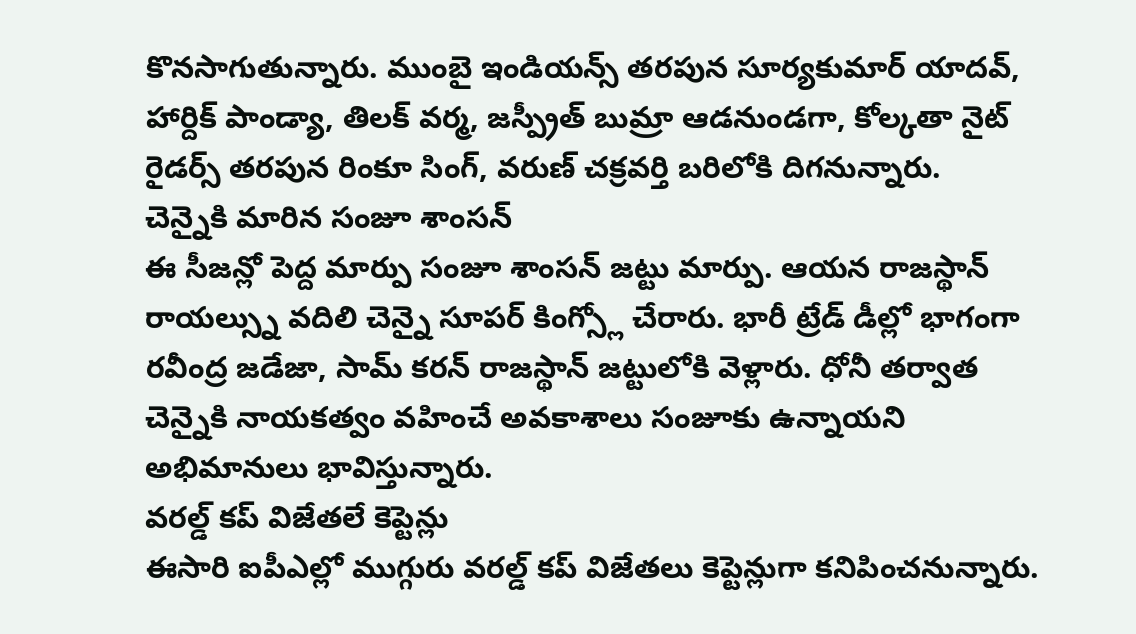కొనసాగుతున్నారు. ముంబై ఇండియన్స్ తరపున సూర్యకుమార్ యాదవ్, హార్దిక్ పాండ్యా, తిలక్ వర్మ, జస్ప్రీత్ బుమ్రా ఆడనుండగా, కోల్కతా నైట్ రైడర్స్ తరపున రింకూ సింగ్, వరుణ్ చక్రవర్తి బరిలోకి దిగనున్నారు.
చెన్నైకి మారిన సంజూ శాంసన్
ఈ సీజన్లో పెద్ద మార్పు సంజూ శాంసన్ జట్టు మార్పు. ఆయన రాజస్థాన్ రాయల్స్ను వదిలి చెన్నై సూపర్ కింగ్స్లో చేరారు. భారీ ట్రేడ్ డీల్లో భాగంగా రవీంద్ర జడేజా, సామ్ కరన్ రాజస్థాన్ జట్టులోకి వెళ్లారు. ధోనీ తర్వాత చెన్నైకి నాయకత్వం వహించే అవకాశాలు సంజూకు ఉన్నాయని అభిమానులు భావిస్తున్నారు.
వరల్డ్ కప్ విజేతలే కెప్టెన్లు
ఈసారి ఐపీఎల్లో ముగ్గురు వరల్డ్ కప్ విజేతలు కెప్టెన్లుగా కనిపించనున్నారు.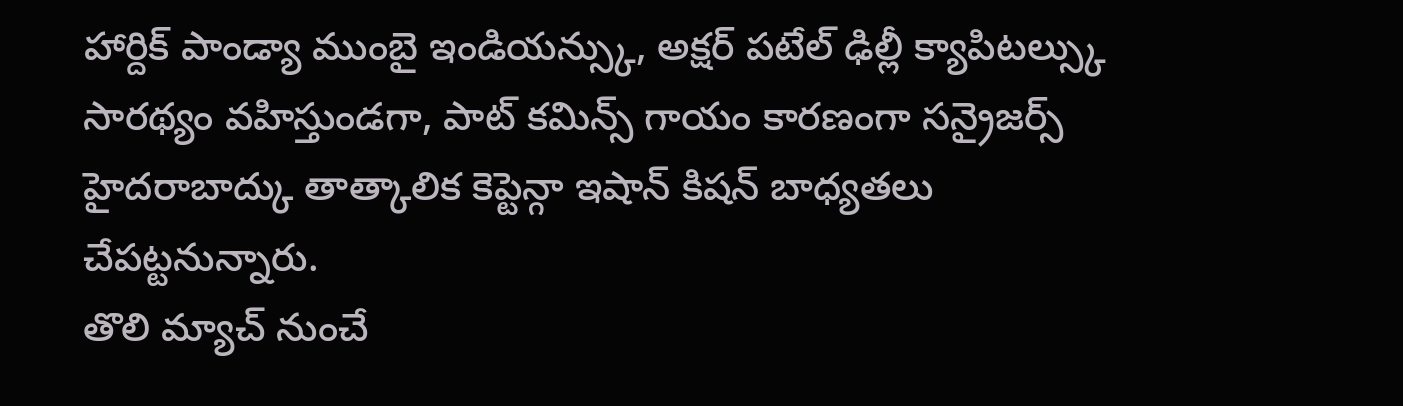హార్దిక్ పాండ్యా ముంబై ఇండియన్స్కు, అక్షర్ పటేల్ ఢిల్లీ క్యాపిటల్స్కు సారథ్యం వహిస్తుండగా, పాట్ కమిన్స్ గాయం కారణంగా సన్రైజర్స్ హైదరాబాద్కు తాత్కాలిక కెప్టెన్గా ఇషాన్ కిషన్ బాధ్యతలు చేపట్టనున్నారు.
తొలి మ్యాచ్ నుంచే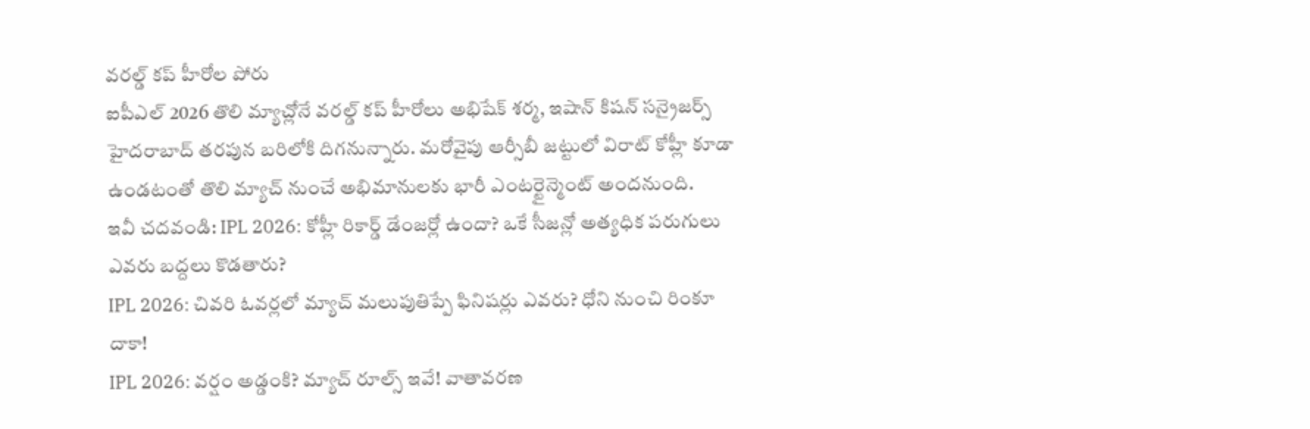వరల్డ్ కప్ హీరోల పోరు
ఐపీఎల్ 2026 తొలి మ్యాచ్లోనే వరల్డ్ కప్ హీరోలు అభిషేక్ శర్మ, ఇషాన్ కిషన్ సన్రైజర్స్ హైదరాబాద్ తరపున బరిలోకి దిగనున్నారు. మరోవైపు ఆర్సీబీ జట్టులో విరాట్ కోహ్లీ కూడా ఉండటంతో తొలి మ్యాచ్ నుంచే అభిమానులకు భారీ ఎంటర్టైన్మెంట్ అందనుంది.
ఇవీ చదవండి: IPL 2026: కోహ్లీ రికార్డ్ డేంజర్లో ఉందా? ఒకే సీజన్లో అత్యధిక పరుగులు ఎవరు బద్దలు కొడతారు?
IPL 2026: చివరి ఓవర్లలో మ్యాచ్ మలుపుతిప్పే ఫినిషర్లు ఎవరు? ధోని నుంచి రింకూ దాకా!
IPL 2026: వర్షం అడ్డంకి? మ్యాచ్ రూల్స్ ఇవే! వాతావరణ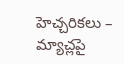హెచ్చరికలు – మ్యాచ్లపై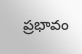ప్రభావం